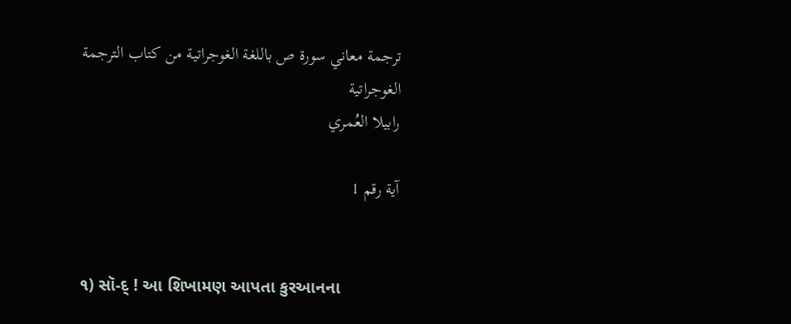ترجمة معاني سورة ص باللغة الغوجراتية من كتاب الترجمة الغوجراتية
رابيلا العُمري

آية رقم 1


૧) સૉ-દ્ ! આ શિખામણ આપતા કુરઆનના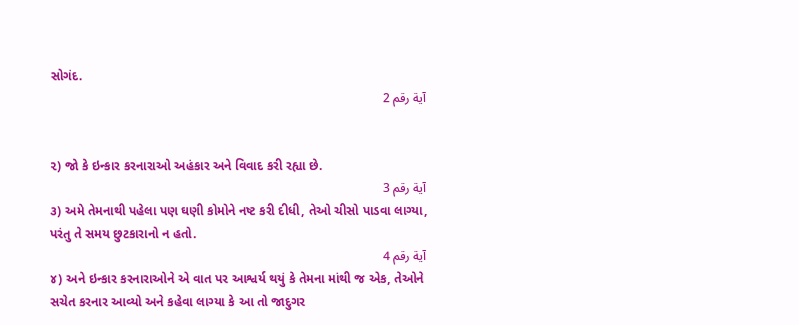સોગંદ.
آية رقم 2


૨) જો કે ઇન્કાર કરનારાઓ અહંકાર અને વિવાદ કરી રહ્યા છે.
آية رقم 3
૩) અમે તેમનાથી પહેલા પણ ઘણી કોમોને નષ્ટ કરી દીધી, તેઓ ચીસો પાડવા લાગ્યા, પરંતુ તે સમય છુટકારાનો ન હતો.
آية رقم 4
૪) અને ઇન્કાર કરનારાઓને એ વાત પર આશ્વર્ય થયું કે તેમના માંથી જ એક, તેઓને સચેત કરનાર આવ્યો અને કહેવા લાગ્યા કે આ તો જાદુગર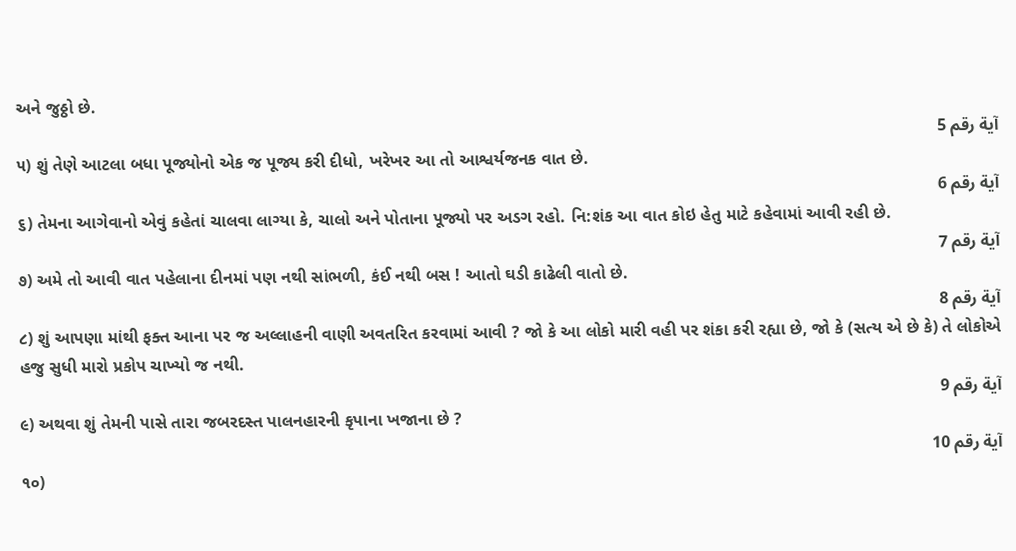અને જુઠ્ઠો છે.
آية رقم 5
૫) શું તેણે આટલા બધા પૂજ્યોનો એક જ પૂજ્ય કરી દીધો, ખરેખર આ તો આશ્વર્યજનક વાત છે.
آية رقم 6
૬) તેમના આગેવાનો એવું કહેતાં ચાલવા લાગ્યા કે, ચાલો અને પોતાના પૂજ્યો પર અડગ રહો. નિ:શંક આ વાત કોઇ હેતુ માટે કહેવામાં આવી રહી છે.
آية رقم 7
૭) અમે તો આવી વાત પહેલાના દીનમાં પણ નથી સાંભળી, કંઈ નથી બસ ! આતો ઘડી કાઢેલી વાતો છે.
آية رقم 8
૮) શું આપણા માંથી ફક્ત આના પર જ અલ્લાહની વાણી અવતરિત કરવામાં આવી ? જો કે આ લોકો મારી વહી પર શંકા કરી રહ્યા છે, જો કે (સત્ય એ છે કે) તે લોકોએ હજુ સુધી મારો પ્રકોપ ચાખ્યો જ નથી.
آية رقم 9
૯) અથવા શું તેમની પાસે તારા જબરદસ્ત પાલનહારની કૃપાના ખજાના છે ?
آية رقم 10
૧૦)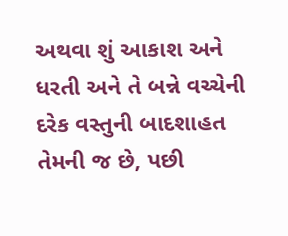અથવા શું આકાશ અને ધરતી અને તે બન્ને વચ્ચેની દરેક વસ્તુની બાદશાહત તેમની જ છે, પછી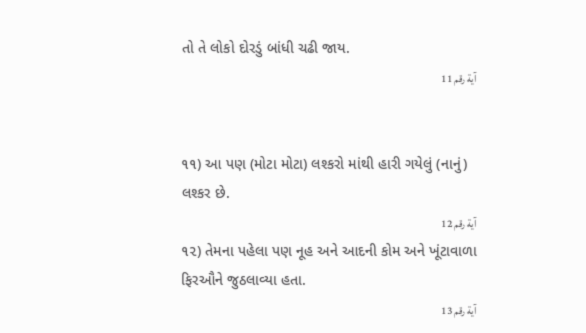તો તે લોકો દોરડું બાંધી ચઢી જાય.
آية رقم 11


૧૧) આ પણ (મોટા મોટા) લશ્કરો માંથી હારી ગયેલું (નાનું) લશ્કર છે.
آية رقم 12
૧૨) તેમના પહેલા પણ નૂહ અને આદની કોમ અને ખૂંટાવાળા ફિરઔને જુઠલાવ્યા હતા.
آية رقم 13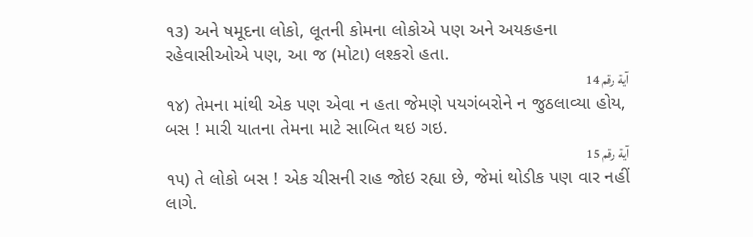૧૩) અને ષમૂદના લોકો, લૂતની કોમના લોકોએ પણ અને અયકહના રહેવાસીઓએ પણ, આ જ (મોટા) લશ્કરો હતા.
آية رقم 14
૧૪) તેમના માંથી એક પણ એવા ન હતા જેમણે પયગંબરોને ન જુઠલાવ્યા હોય, બસ ! મારી યાતના તેમના માટે સાબિત થઇ ગઇ.
آية رقم 15
૧૫) તે લોકો બસ ! એક ચીસની રાહ જોઇ રહ્યા છે, જેમાં થોડીક પણ વાર નહીં લાગે.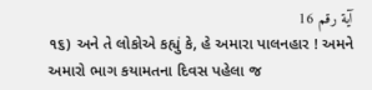آية رقم 16
૧૬) અને તે લોકોએ કહ્યું કે, હે અમારા પાલનહાર ! અમને અમારો ભાગ કયામતના દિવસ પહેલા જ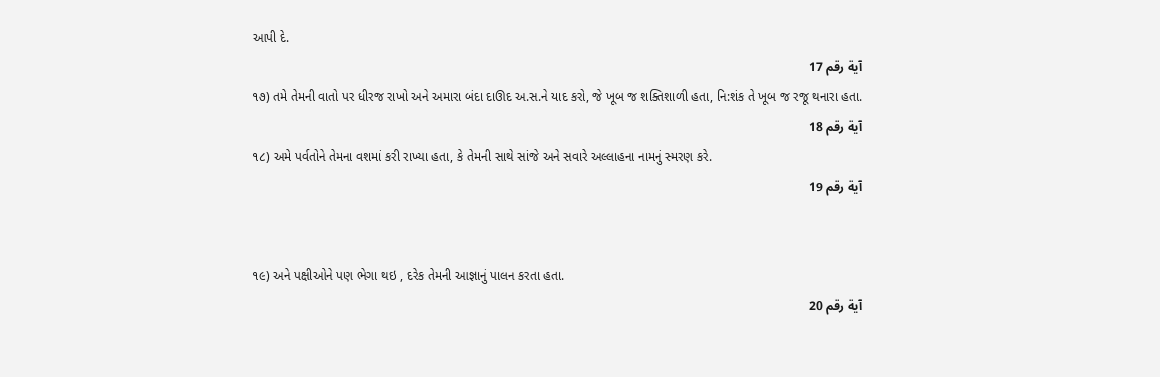આપી દે.
آية رقم 17
૧૭) તમે તેમની વાતો પર ધીરજ રાખો અને અમારા બંદા દાઊદ અ.સ.ને યાદ કરો, જે ખૂબ જ શક્તિશાળી હતા, નિ:શંક તે ખૂબ જ રજૂ થનારા હતા.
آية رقم 18
૧૮) અમે પર્વતોને તેમના વશમાં કરી રાખ્યા હતા, કે તેમની સાથે સાંજે અને સવારે અલ્લાહના નામનું સ્મરણ કરે.
آية رقم 19


૧૯) અને પક્ષીઓને પણ ભેગા થઇ , દરેક તેમની આજ્ઞાનું પાલન કરતા હતા.
آية رقم 20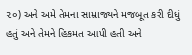૨૦) અને અમે તેમના સામ્રાજ્યને મજબૂત કરી દીધું હતું અને તેમને હિકમત આપી હતી અને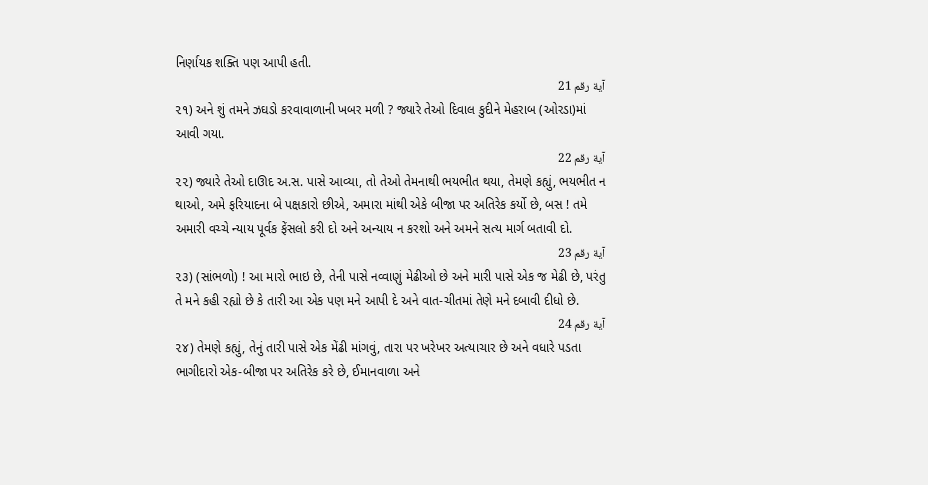નિર્ણાયક શક્તિ પણ આપી હતી.
آية رقم 21
૨૧) અને શું તમને ઝઘડો કરવાવાળાની ખબર મળી ? જ્યારે તેઓ દિવાલ કુદીને મેહરાબ (ઓરડા)માં આવી ગયા.
آية رقم 22
૨૨) જ્યારે તેઓ દાઊદ અ.સ. પાસે આવ્યા, તો તેઓ તેમનાથી ભયભીત થયા, તેમણે કહ્યું, ભયભીત ન થાઓ, અમે ફરિયાદના બે પક્ષકારો છીએ, અમારા માંથી એકે બીજા પર અતિરેક કર્યો છે, બસ ! તમે અમારી વચ્ચે ન્યાય પૂર્વક ફેંસલો કરી દો અને અન્યાય ન કરશો અને અમને સત્ય માર્ગ બતાવી દો.
آية رقم 23
૨૩) (સાંભળો) ! આ મારો ભાઇ છે, તેની પાસે નવ્વાણું મેઢીઓ છે અને મારી પાસે એક જ મેઢી છે, પરંતુ તે મને કહી રહ્યો છે કે તારી આ એક પણ મને આપી દે અને વાત-ચીતમાં તેણે મને દબાવી દીધો છે.
آية رقم 24
૨૪) તેમણે કહ્યું, તેનું તારી પાસે એક મેંઢી માંગવું, તારા પર ખરેખર અત્યાચાર છે અને વધારે પડતા ભાગીદારો એક-બીજા પર અતિરેક કરે છે, ઈમાનવાળા અને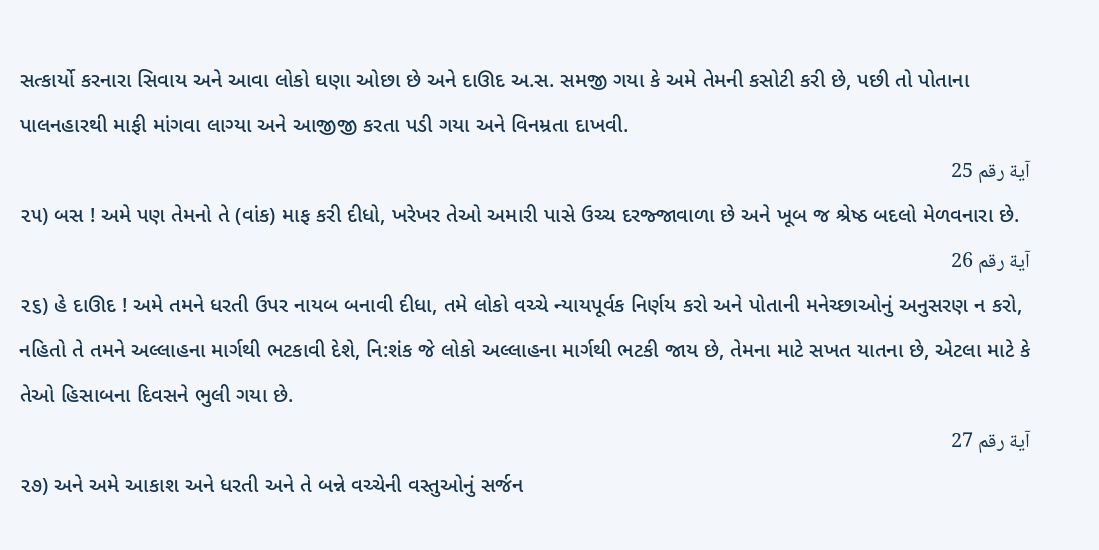સત્કાર્યો કરનારા સિવાય અને આવા લોકો ઘણા ઓછા છે અને દાઊદ અ.સ. સમજી ગયા કે અમે તેમની કસોટી કરી છે, પછી તો પોતાના પાલનહારથી માફી માંગવા લાગ્યા અને આજીજી કરતા પડી ગયા અને વિનમ્રતા દાખવી.
آية رقم 25
૨૫) બસ ! અમે પણ તેમનો તે (વાંક) માફ કરી દીધો, ખરેખર તેઓ અમારી પાસે ઉચ્ચ દરજ્જાવાળા છે અને ખૂબ જ શ્રેષ્ઠ બદલો મેળવનારા છે.
آية رقم 26
૨૬) હે દાઊદ ! અમે તમને ધરતી ઉપર નાયબ બનાવી દીધા, તમે લોકો વચ્ચે ન્યાયપૂર્વક નિર્ણય કરો અને પોતાની મનેચ્છાઓનું અનુસરણ ન કરો, નહિતો તે તમને અલ્લાહના માર્ગથી ભટકાવી દેશે, નિ:શંક જે લોકો અલ્લાહના માર્ગથી ભટકી જાય છે, તેમના માટે સખત યાતના છે, એટલા માટે કે તેઓ હિસાબના દિવસને ભુલી ગયા છે.
آية رقم 27
૨૭) અને અમે આકાશ અને ધરતી અને તે બન્ને વચ્ચેની વસ્તુઓનું સર્જન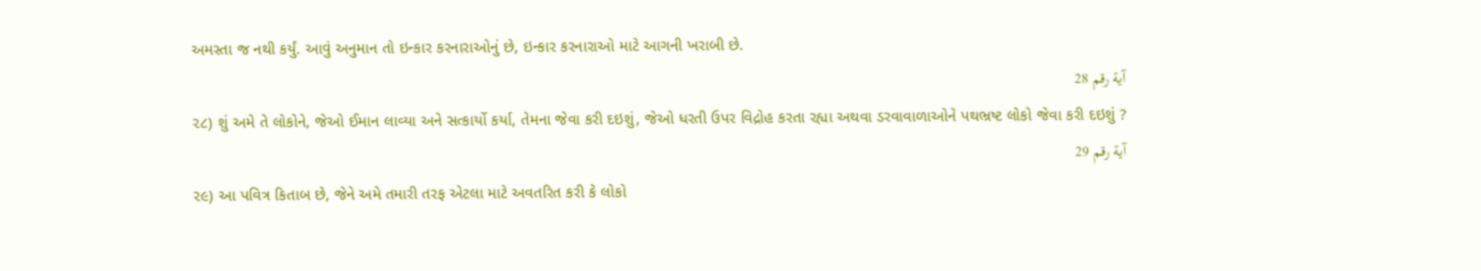અમસ્તા જ નથી કર્યું. આવું અનુમાન તો ઇન્કાર કરનારાઓનું છે, ઇન્કાર કરનારાઓ માટે આગની ખરાબી છે.
آية رقم 28
૨૮) શું અમે તે લોકોને, જેઓ ઈમાન લાવ્યા અને સત્કાર્યો કર્યા, તેમના જેવા કરી દઇશું, જેઓ ધરતી ઉપર વિદ્રોહ કરતા રહ્યા અથવા ડરવાવાળાઓને પથભ્રષ્ટ લોકો જેવા કરી દઇશું ?
آية رقم 29
૨૯) આ પવિત્ર કિતાબ છે, જેને અમે તમારી તરફ એટલા માટે અવતરિત કરી કે લોકો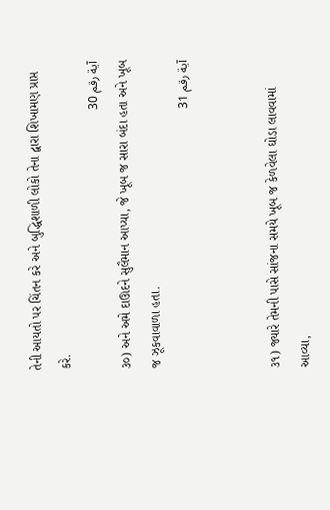તેની આયતો પર ચિંતન કરે અને બુદ્ધિશાળી લોકો તેના દ્વારા શિખામણ પ્રાપ્ત કરે.
آية رقم 30
૩૦) અને અમે દાઊદને સુલૈમાન આપ્યા, જે ખૂબ જ સારા બંદા હતા અને ખૂબ જ ઝૂકવાવાળા હતા.
آية رقم 31


૩૧) જ્યારે તેમની પાસે સાંજના સમયે ખૂબ જ કેળવેલા ઘોડા લાવવામાં આવ્યા,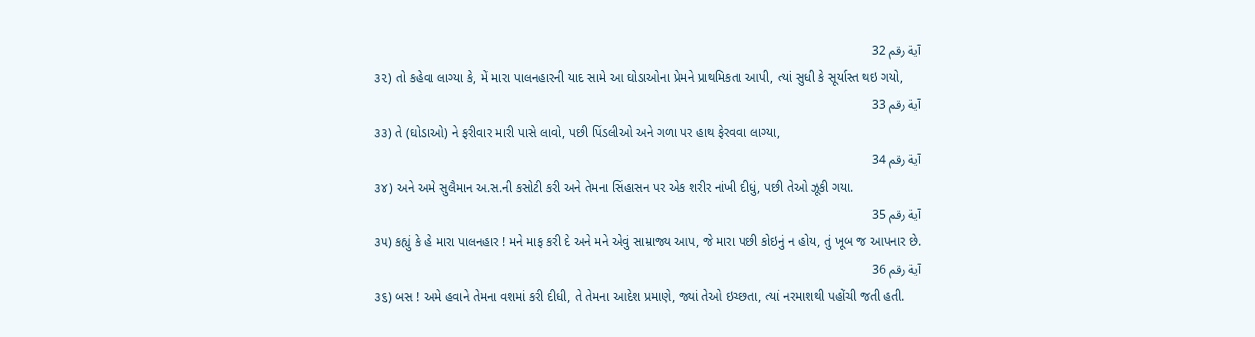آية رقم 32
૩૨) તો કહેવા લાગ્યા કે, મેં મારા પાલનહારની યાદ સામે આ ઘોડાઓના પ્રેમને પ્રાથમિકતા આપી, ત્યાં સુધી કે સૂર્યાસ્ત થઇ ગયો,
آية رقم 33
૩૩) તે (ઘોડાઓ) ને ફરીવાર મારી પાસે લાવો, પછી પિંડલીઓ અને ગળા પર હાથ ફેરવવા લાગ્યા,
آية رقم 34
૩૪) અને અમે સુલૈમાન અ.સ.ની કસોટી કરી અને તેમના સિંહાસન પર એક શરીર નાંખી દીધું, પછી તેઓ ઝૂકી ગયા.
آية رقم 35
૩૫) કહ્યું કે હે મારા પાલનહાર ! મને માફ કરી દે અને મને એવું સામ્રાજ્ય આપ, જે મારા પછી કોઇનું ન હોય, તું ખૂબ જ આપનાર છે.
آية رقم 36
૩૬) બસ ! અમે હવાને તેમના વશમાં કરી દીધી, તે તેમના આદેશ પ્રમાણે, જ્યાં તેઓ ઇચ્છતા, ત્યાં નરમાશથી પહોંચી જતી હતી.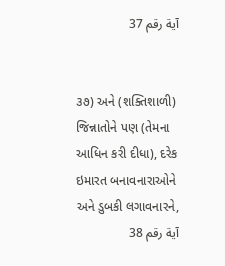آية رقم 37


૩૭) અને (શક્તિશાળી) જિન્નાતોને પણ (તેમના આધિન કરી દીધા), દરેક ઇમારત બનાવનારાઓને અને ડુબકી લગાવનારને,
آية رقم 38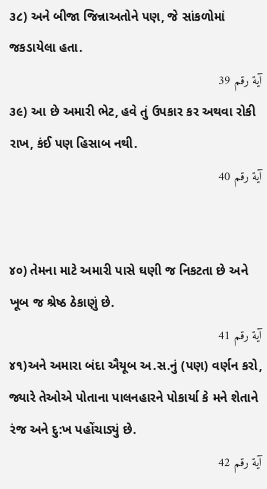૩૮) અને બીજા જિન્નાઅતોને પણ, જે સાંકળોમાં જકડાયેલા હતા.
آية رقم 39
૩૯) આ છે અમારી ભેટ, હવે તું ઉપકાર કર અથવા રોકી રાખ, કંઈ પણ હિસાબ નથી.
آية رقم 40


૪૦) તેમના માટે અમારી પાસે ઘણી જ નિકટતા છે અને ખૂબ જ શ્રેષ્ઠ ઠેકાણું છે.
آية رقم 41
૪૧)અને અમારા બંદા ઐયૂબ અ.સ.નું (પણ) વર્ણન કરો, જ્યારે તેઓએ પોતાના પાલનહારને પોકાર્યા કે મને શેતાને રંજ અને દુ:ખ પહોંચાડ્યું છે.
آية رقم 42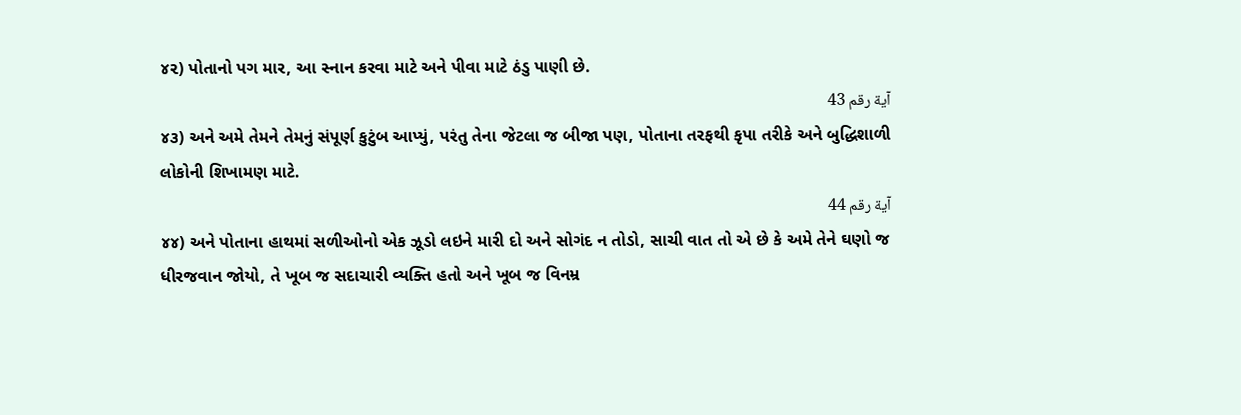૪૨) પોતાનો પગ માર, આ સ્નાન કરવા માટે અને પીવા માટે ઠંડુ પાણી છે.
آية رقم 43
૪૩) અને અમે તેમને તેમનું સંપૂર્ણ કુટુંબ આપ્યું, પરંતુ તેના જેટલા જ બીજા પણ, પોતાના તરફથી કૃપા તરીકે અને બુદ્ધિશાળી લોકોની શિખામણ માટે.
آية رقم 44
૪૪) અને પોતાના હાથમાં સળીઓનો એક ઝૂડો લઇને મારી દો અને સોગંદ ન તોડો, સાચી વાત તો એ છે કે અમે તેને ઘણો જ ધીરજવાન જોયો, તે ખૂબ જ સદાચારી વ્યક્તિ હતો અને ખૂબ જ વિનમ્ર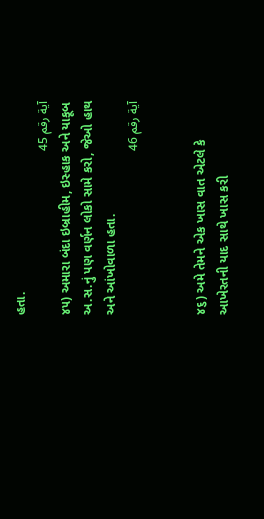હતા.
آية رقم 45
૪૫) અમારા બંદા ઇબ્રાહીમ, ઇસ્હાક અને યાકૂબ અ.સ.નું પણ વર્ણન લોકો સામે કરો, જેઓ હાથ અને આંખોવાળા હતા.
آية رقم 46


૪૬) અમે તેમને એક ખાસ વાત એટલે કે આખેરતની યાદ સાથે ખાસ કરી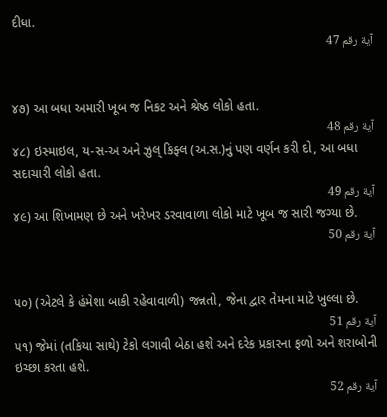દીધા.
آية رقم 47


૪૭) આ બધા અમારી ખૂબ જ નિકટ અને શ્રેષ્ઠ લોકો હતા.
آية رقم 48
૪૮) ઇસ્માઇલ, ય-સ-અ અને ઝુલ્ કિફ્લ (અ.સ.)નું પણ વર્ણન કરી દો, આ બધા સદાચારી લોકો હતા.
آية رقم 49
૪૯) આ શિખામણ છે અને ખરેખર ડરવાવાળા લોકો માટે ખૂબ જ સારી જગ્યા છે.
آية رقم 50


૫૦) (એટલે કે હંમેશા બાકી રહેવાવાળી) જન્નતો, જેના દ્વાર તેમના માટે ખુલ્લા છે.
آية رقم 51
૫૧) જેમાં (તકિયા સાથે) ટેકો લગાવી બેઠા હશે અને દરેક પ્રકારના ફળો અને શરાબોની ઇચ્છા કરતા હશે.
آية رقم 52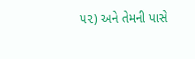૫૨) અને તેમની પાસે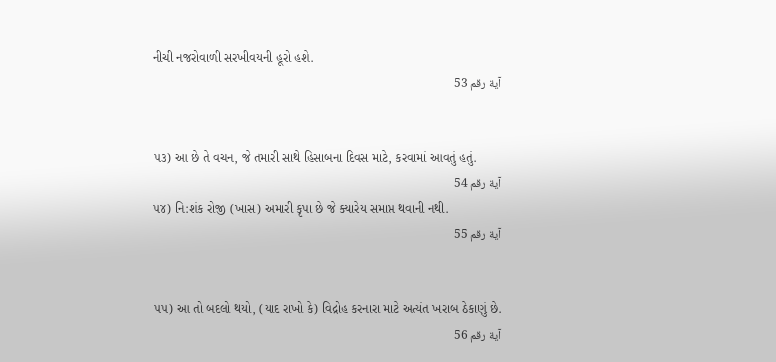નીચી નજરોવાળી સરખીવયની હૂરો હશે.
آية رقم 53


૫૩) આ છે તે વચન, જે તમારી સાથે હિસાબના દિવસ માટે, કરવામાં આવતું હતું.
آية رقم 54
૫૪) નિ:શંક રોજી (ખાસ) અમારી કૃપા છે જે ક્યારેય સમાપ્ત થવાની નથી.
آية رقم 55


૫૫) આ તો બદલો થયો, (યાદ રાખો કે) વિદ્રોહ કરનારા માટે અત્યંત ખરાબ ઠેકાણું છે.
آية رقم 56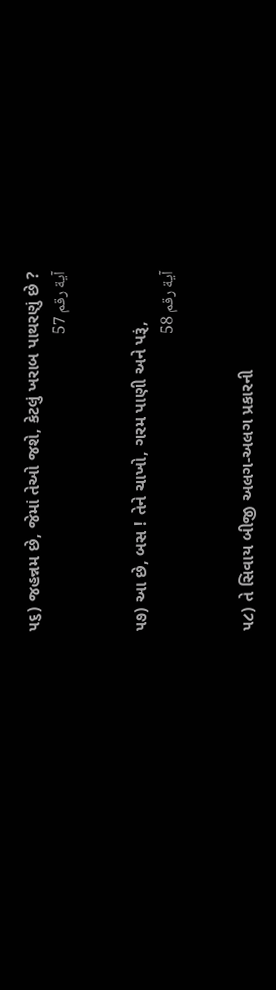૫૬) જહન્નમ છે, જેમાં તેઓ જશે, કેટલું ખરાબ પાથરણું છે ?
آية رقم 57


૫૭) આ છે, બસ ! તેને ચાખો, ગરમ પાણી અને પરૂં,
آية رقم 58


૫૮) તે સિવાય બીજી અલગ-અલગ પ્રકારની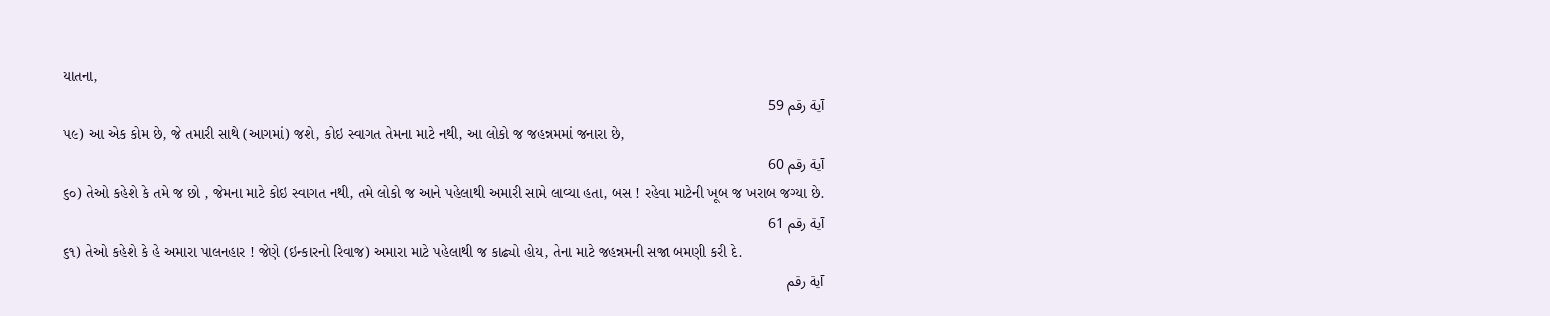યાતના,
آية رقم 59
૫૯) આ એક કોમ છે, જે તમારી સાથે (આગમાં) જશે, કોઇ સ્વાગત તેમના માટે નથી, આ લોકો જ જહન્નમમાં જનારા છે,
آية رقم 60
૬૦) તેઓ કહેશે કે તમે જ છો , જેમના માટે કોઇ સ્વાગત નથી, તમે લોકો જ આને પહેલાથી અમારી સામે લાવ્યા હતા, બસ ! રહેવા માટેની ખૂબ જ ખરાબ જગ્યા છે.
آية رقم 61
૬૧) તેઓ કહેશે કે હે અમારા પાલનહાર ! જેણે (ઇન્કારનો રિવાજ) અમારા માટે પહેલાથી જ કાઢ્યો હોય, તેના માટે જહન્નમની સજા બમણી કરી દે.
آية رقم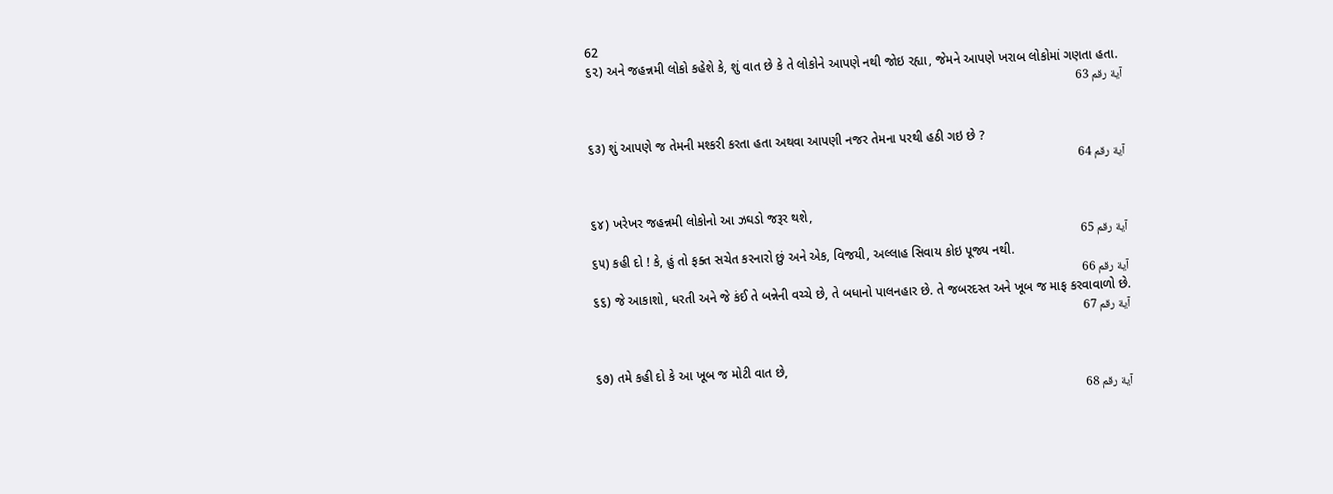62
૬૨) અને જહન્નમી લોકો કહેશે કે, શું વાત છે કે તે લોકોને આપણે નથી જોઇ રહ્યા, જેમને આપણે ખરાબ લોકોમાં ગણતા હતા.
آية رقم 63


૬૩) શું આપણે જ તેમની મશ્કરી કરતા હતા અથવા આપણી નજર તેમના પરથી હઠી ગઇ છે ?
آية رقم 64


૬૪) ખરેખર જહન્નમી લોકોનો આ ઝઘડો જરૂર થશે,
آية رقم 65
૬૫) કહી દો ! કે, હું તો ફક્ત સચેત કરનારો છું અને એક, વિજયી, અલ્લાહ સિવાય કોઇ પૂજ્ય નથી.
آية رقم 66
૬૬) જે આકાશો, ધરતી અને જે કંઈ તે બન્નેની વચ્ચે છે, તે બધાનો પાલનહાર છે. તે જબરદસ્ત અને ખૂબ જ માફ કરવાવાળો છે.
آية رقم 67


૬૭) તમે કહી દો કે આ ખૂબ જ મોટી વાત છે,
آية رقم 68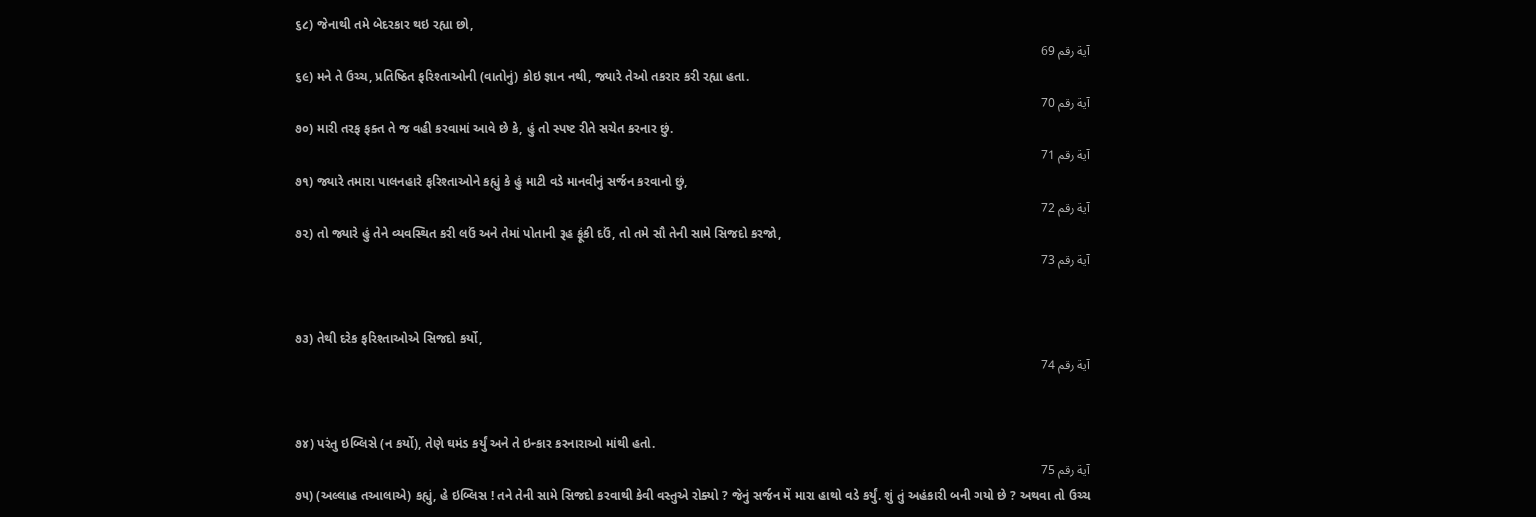૬૮) જેનાથી તમે બેદરકાર થઇ રહ્યા છો,
آية رقم 69
૬૯) મને તે ઉચ્ચ, પ્રતિષ્ઠિત ફરિશ્તાઓની (વાતોનું) કોઇ જ્ઞાન નથી, જ્યારે તેઓ તકરાર કરી રહ્યા હતા.
آية رقم 70
૭૦) મારી તરફ ફક્ત તે જ વહી કરવામાં આવે છે કે, હું તો સ્પષ્ટ રીતે સચેત કરનાર છું.
آية رقم 71
૭૧) જ્યારે તમારા પાલનહારે ફરિશ્તાઓને કહ્યું કે હું માટી વડે માનવીનું સર્જન કરવાનો છું,
آية رقم 72
૭૨) તો જ્યારે હું તેને વ્યવસ્થિત કરી લઉં અને તેમાં પોતાની રૂહ ફૂંકી દઉં, તો તમે સૌ તેની સામે સિજદો કરજો,
آية رقم 73


૭૩) તેથી દરેક ફરિશ્તાઓએ સિજદો કર્યો,
آية رقم 74


૭૪) પરંતુ ઇબ્લિસે (ન કર્યો), તેણે ઘમંડ કર્યું અને તે ઇન્કાર કરનારાઓ માંથી હતો.
آية رقم 75
૭૫) (અલ્લાહ તઆલાએ) કહ્યું, હે ઇબ્લિસ ! તને તેની સામે સિજદો કરવાથી કેવી વસ્તુએ રોક્યો ? જેનું સર્જન મેં મારા હાથો વડે કર્યું. શું તું અહંકારી બની ગયો છે ? અથવા તો ઉચ્ચ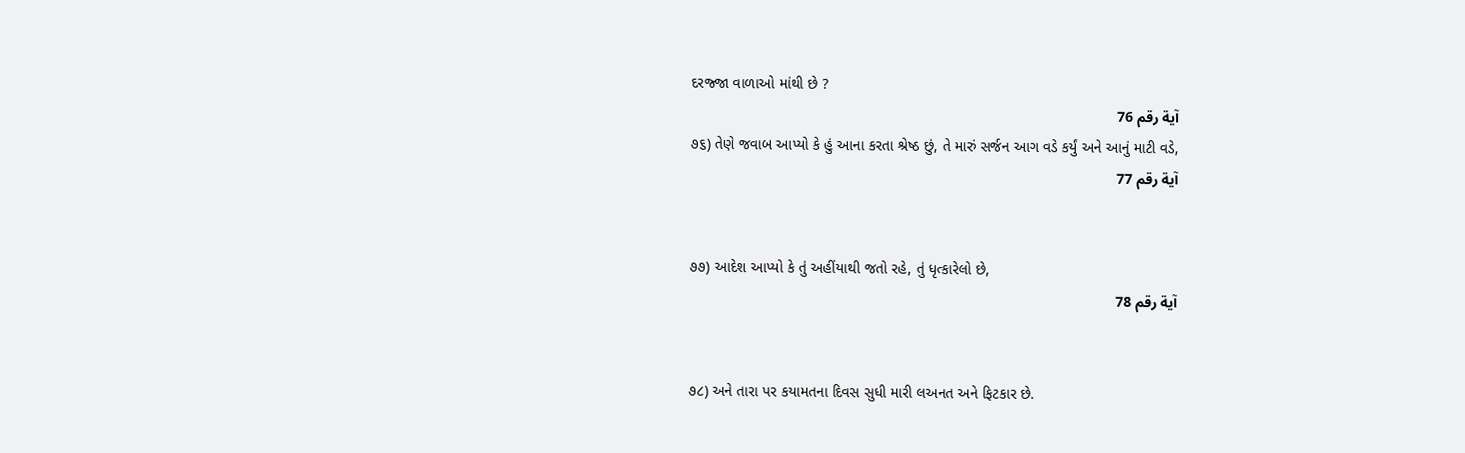દરજ્જા વાળાઓ માંથી છે ?
آية رقم 76
૭૬) તેણે જવાબ આપ્યો કે હું આના કરતા શ્રેષ્ઠ છું, તે મારું સર્જન આગ વડે કર્યું અને આનું માટી વડે,
آية رقم 77


૭૭) આદેશ આપ્યો કે તું અહીંયાથી જતો રહે, તું ધૃત્કારેલો છે,
آية رقم 78


૭૮) અને તારા પર કયામતના દિવસ સુધી મારી લઅનત અને ફિટકાર છે.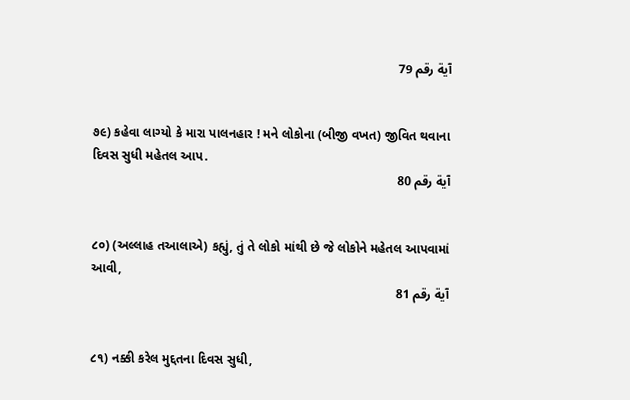آية رقم 79


૭૯) કહેવા લાગ્યો કે મારા પાલનહાર ! મને લોકોના (બીજી વખત) જીવિત થવાના દિવસ સુધી મહેતલ આપ.
آية رقم 80


૮૦) (અલ્લાહ તઆલાએ) કહ્યું, તું તે લોકો માંથી છે જે લોકોને મહેતલ આપવામાં આવી,
آية رقم 81


૮૧) નક્કી કરેલ મુદ્દતના દિવસ સુધી,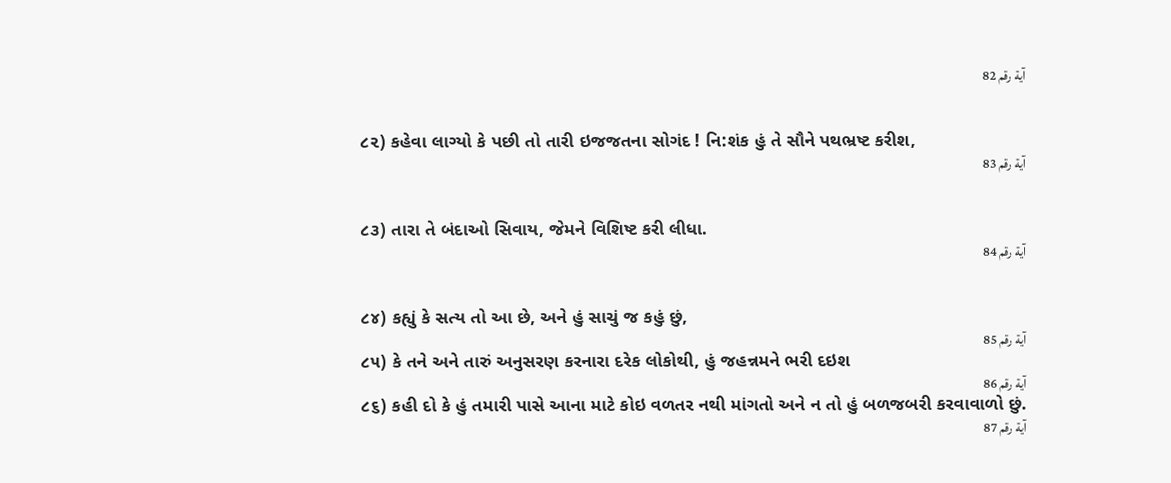آية رقم 82


૮૨) કહેવા લાગ્યો કે પછી તો તારી ઇજજતના સોગંદ ! નિ:શંક હું તે સૌને પથભ્રષ્ટ કરીશ,
آية رقم 83


૮૩) તારા તે બંદાઓ સિવાય, જેમને વિશિષ્ટ કરી લીધા.
آية رقم 84


૮૪) કહ્યું કે સત્ય તો આ છે, અને હું સાચું જ કહું છું,
آية رقم 85
૮૫) કે તને અને તારું અનુસરણ કરનારા દરેક લોકોથી, હું જહન્નમને ભરી દઇશ
آية رقم 86
૮૬) કહી દો કે હું તમારી પાસે આના માટે કોઇ વળતર નથી માંગતો અને ન તો હું બળજબરી કરવાવાળો છું.
آية رقم 87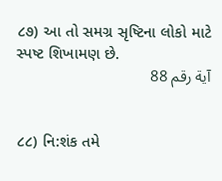૮૭) આ તો સમગ્ર સૃષ્ટિના લોકો માટે સ્પષ્ટ શિખામણ છે.
آية رقم 88


૮૮) નિ:શંક તમે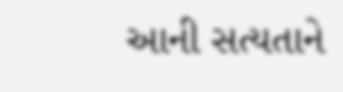આની સત્યતાને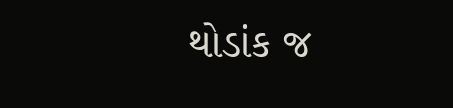થોડાંક જ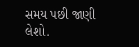સમય પછી જાણી લેશો.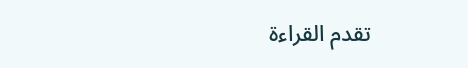تقدم القراءة